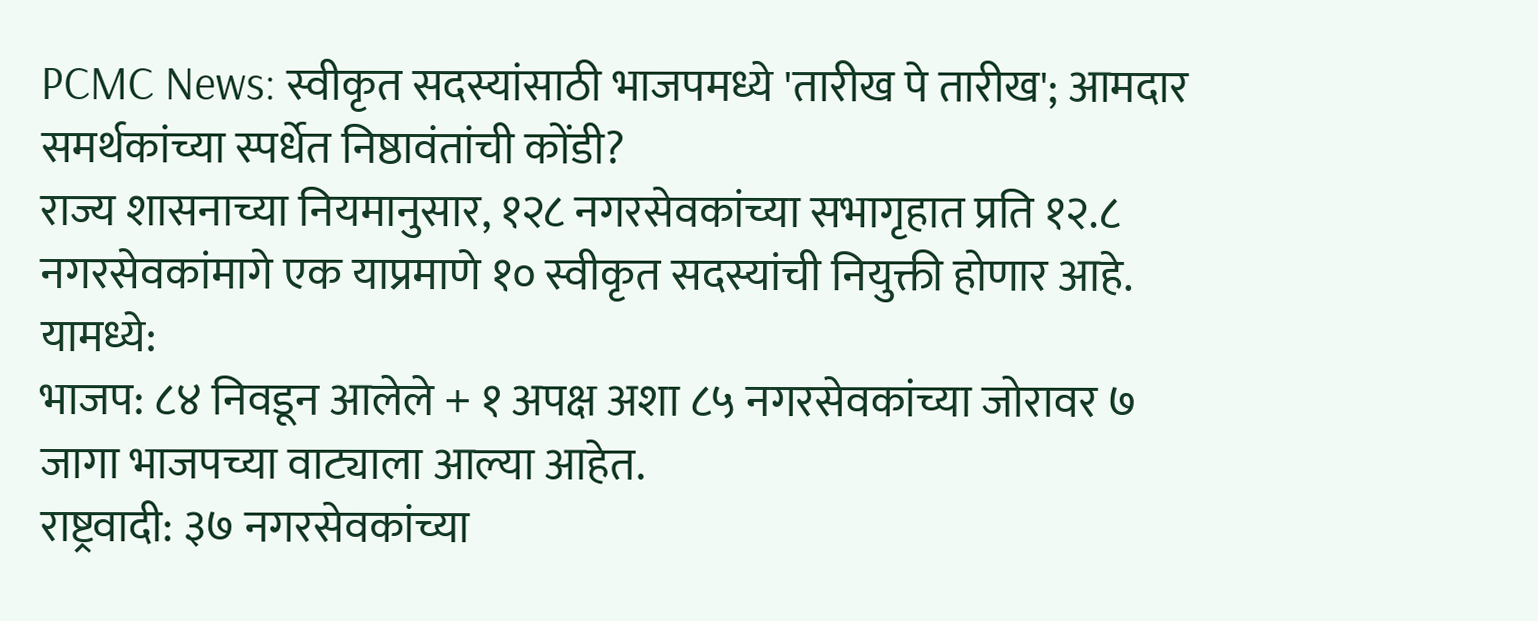PCMC News: स्वीकृत सदस्यांसाठी भाजपमध्ये 'तारीख पे तारीख'; आमदार समर्थकांच्या स्पर्धेत निष्ठावंतांची कोंडी?
राज्य शासनाच्या नियमानुसार, १२८ नगरसेवकांच्या सभागृहात प्रति १२.८ नगरसेवकांमागे एक याप्रमाणे १० स्वीकृत सदस्यांची नियुक्ती होणार आहे. यामध्ये:
भाजप: ८४ निवडून आलेले + १ अपक्ष अशा ८५ नगरसेवकांच्या जोरावर ७ जागा भाजपच्या वाट्याला आल्या आहेत.
राष्ट्रवादी: ३७ नगरसेवकांच्या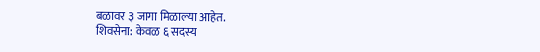बळावर ३ जागा मिळाल्या आहेत.
शिवसेना: केवळ ६ सदस्य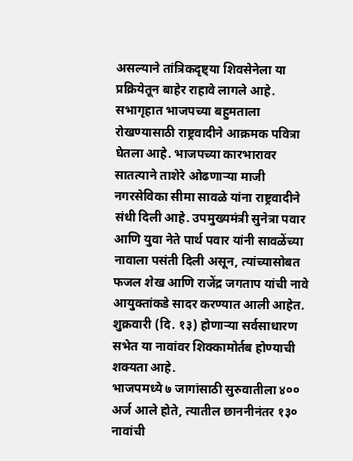असल्याने तांत्रिकदृष्ट्या शिवसेनेला या प्रक्रियेतून बाहेर राहावे लागले आहे.
सभागृहात भाजपच्या बहुमताला रोखण्यासाठी राष्ट्रवादीने आक्रमक पवित्रा घेतला आहे. भाजपच्या कारभारावर सातत्याने ताशेरे ओढणाऱ्या माजी नगरसेविका सीमा सावळे यांना राष्ट्रवादीने संधी दिली आहे. उपमुख्यमंत्री सुनेत्रा पवार आणि युवा नेते पार्थ पवार यांनी सावळेंच्या नावाला पसंती दिली असून, त्यांच्यासोबत फजल शेख आणि राजेंद्र जगताप यांची नावे आयुक्तांकडे सादर करण्यात आली आहेत. शुक्रवारी (दि. १३) होणाऱ्या सर्वसाधारण सभेत या नावांवर शिक्कामोर्तब होण्याची शक्यता आहे.
भाजपमध्ये ७ जागांसाठी सुरुवातीला ४०० अर्ज आले होते, त्यातील छाननीनंतर १३० नावांची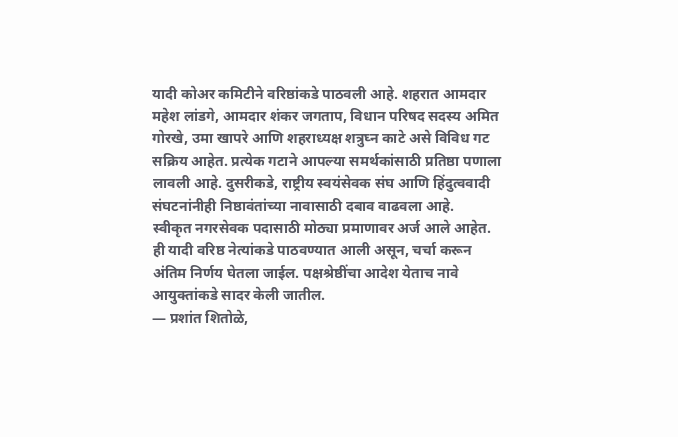यादी कोअर कमिटीने वरिष्ठांकडे पाठवली आहे. शहरात आमदार महेश लांडगे, आमदार शंकर जगताप, विधान परिषद सदस्य अमित गोरखे, उमा खापरे आणि शहराध्यक्ष शत्रुघ्न काटे असे विविध गट सक्रिय आहेत. प्रत्येक गटाने आपल्या समर्थकांसाठी प्रतिष्ठा पणाला लावली आहे. दुसरीकडे, राष्ट्रीय स्वयंसेवक संघ आणि हिंदुत्ववादी संघटनांनीही निष्ठावंतांच्या नावासाठी दबाव वाढवला आहे.
स्वीकृत नगरसेवक पदासाठी मोठ्या प्रमाणावर अर्ज आले आहेत. ही यादी वरिष्ठ नेत्यांकडे पाठवण्यात आली असून, चर्चा करून अंतिम निर्णय घेतला जाईल. पक्षश्रेष्ठींचा आदेश येताच नावे आयुक्तांकडे सादर केली जातील.
— प्रशांत शितोळे,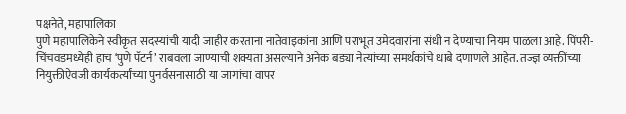पक्षनेते, महापालिका
पुणे महापालिकेने स्वीकृत सदस्यांची यादी जाहीर करताना नातेवाइकांना आणि पराभूत उमेदवारांना संधी न देण्याचा नियम पाळला आहे. पिंपरी-चिंचवडमध्येही हाच ‘पुणे पॅटर्न’ राबवला जाण्याची शक्यता असल्याने अनेक बड्या नेत्यांच्या समर्थकांचे धाबे दणाणले आहेत. तज्ज्ञ व्यक्तींच्या नियुक्तीऐवजी कार्यकर्त्यांच्या पुनर्वसनासाठी या जागांचा वापर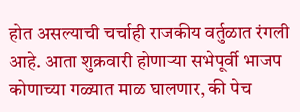होत असल्याची चर्चाही राजकीय वर्तुळात रंगली आहे. आता शुक्रवारी होणाऱ्या सभेपूर्वी भाजप कोणाच्या गळ्यात माळ घालणार, की पेच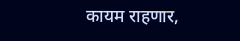कायम राहणार,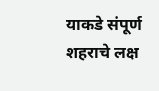याकडे संपूर्ण शहराचे लक्ष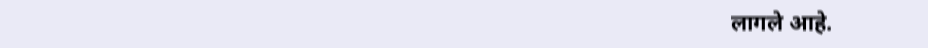लागले आहे.